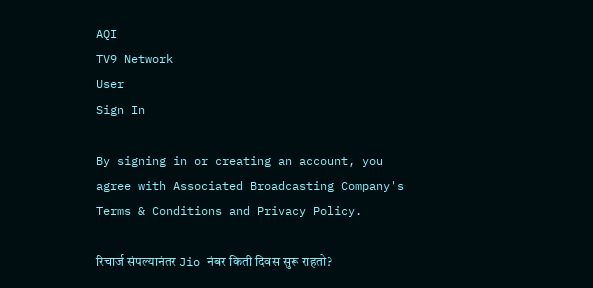AQI
TV9 Network
User
Sign In

By signing in or creating an account, you agree with Associated Broadcasting Company's Terms & Conditions and Privacy Policy.

रिचार्ज संपल्यानंतर Jio नंबर किती दिवस सुरू राहतो?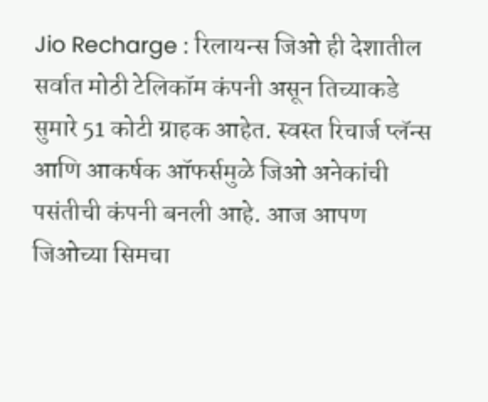Jio Recharge : रिलायन्स जिओ ही देशातील सर्वात मोठी टेलिकॉम कंपनी असून तिच्याकडे सुमारे 51 कोटी ग्राहक आहेत. स्वस्त रिचार्ज प्लॅन्स आणि आकर्षक ऑफर्समुळे जिओ अनेकांची पसंतीची कंपनी बनली आहे. आज आपण जिओच्या सिमचा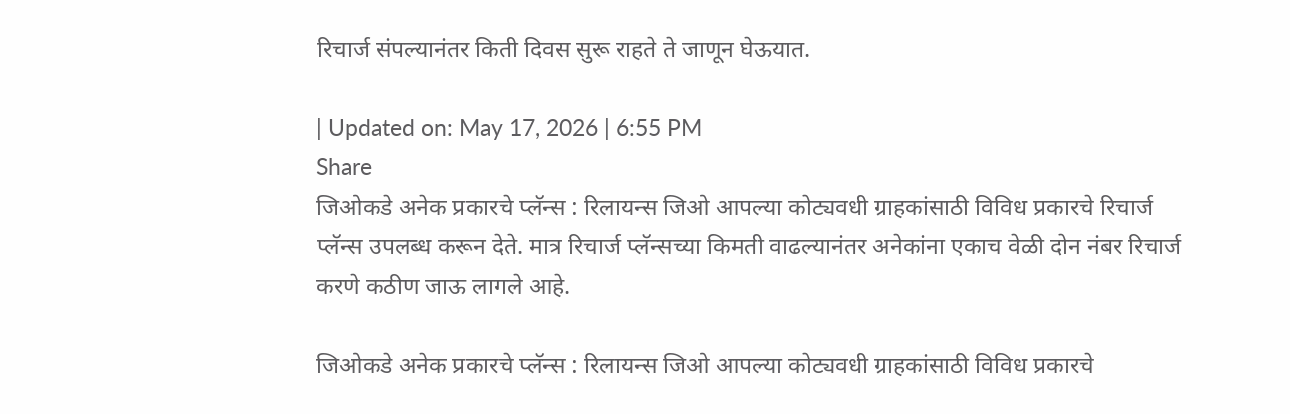रिचार्ज संपल्यानंतर किती दिवस सुरू राहते ते जाणून घेऊयात.

| Updated on: May 17, 2026 | 6:55 PM
Share
जिओकडे अनेक प्रकारचे प्लॅन्स : रिलायन्स जिओ आपल्या कोट्यवधी ग्राहकांसाठी विविध प्रकारचे रिचार्ज प्लॅन्स उपलब्ध करून देते. मात्र रिचार्ज प्लॅन्सच्या किमती वाढल्यानंतर अनेकांना एकाच वेळी दोन नंबर रिचार्ज करणे कठीण जाऊ लागले आहे.

जिओकडे अनेक प्रकारचे प्लॅन्स : रिलायन्स जिओ आपल्या कोट्यवधी ग्राहकांसाठी विविध प्रकारचे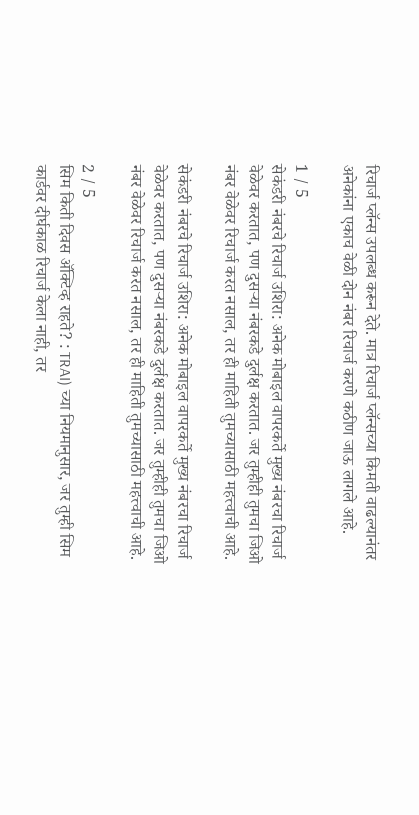रिचार्ज प्लॅन्स उपलब्ध करून देते. मात्र रिचार्ज प्लॅन्सच्या किमती वाढल्यानंतर अनेकांना एकाच वेळी दोन नंबर रिचार्ज करणे कठीण जाऊ लागले आहे.

1 / 5
सेकंडरी नंबरचे रिचार्ज उशिरा: अनेक मोबाइल वापरकर्ते मुख्य नंबरचा रिचार्ज वेळेवर करतात, पण दुसऱ्या नंबरकडे दुर्लक्ष करतात. जर तुम्हीही तुमचा जिओ नंबर वेळेवर रिचार्ज करत नसाल, तर ही माहिती तुमच्यासाठी महत्त्वाची आहे.

सेकंडरी नंबरचे रिचार्ज उशिरा: अनेक मोबाइल वापरकर्ते मुख्य नंबरचा रिचार्ज वेळेवर करतात, पण दुसऱ्या नंबरकडे दुर्लक्ष करतात. जर तुम्हीही तुमचा जिओ नंबर वेळेवर रिचार्ज करत नसाल, तर ही माहिती तुमच्यासाठी महत्त्वाची आहे.

2 / 5
सिम किती दिवस ॲक्टिव्ह राहते? : TRAI) च्या नियमानुसार, जर तुम्ही सिम कार्डवर दीर्घकाळ रिचार्ज केला नाही, तर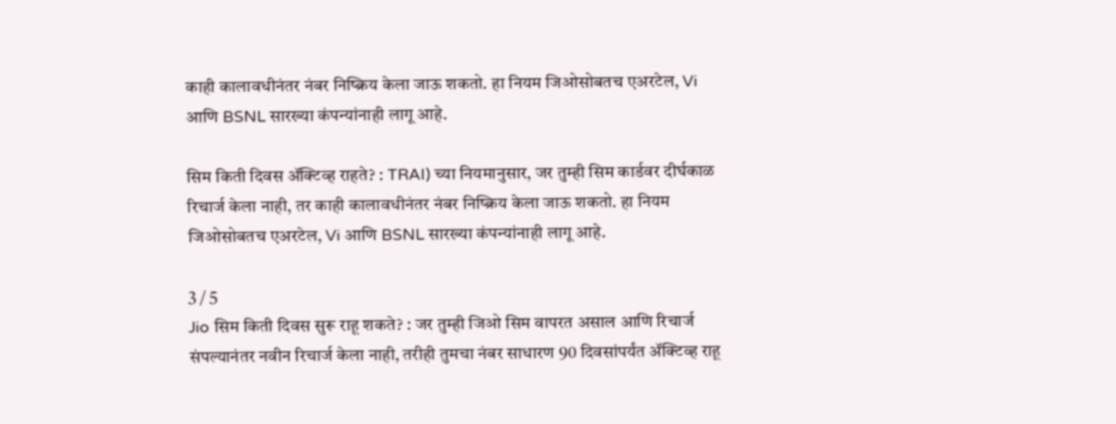काही कालावधीनंतर नंबर निष्क्रिय केला जाऊ शकतो. हा नियम जिओसोबतच एअरटेल, Vi आणि BSNL सारख्या कंपन्यांनाही लागू आहे.

सिम किती दिवस ॲक्टिव्ह राहते? : TRAI) च्या नियमानुसार, जर तुम्ही सिम कार्डवर दीर्घकाळ रिचार्ज केला नाही, तर काही कालावधीनंतर नंबर निष्क्रिय केला जाऊ शकतो. हा नियम जिओसोबतच एअरटेल, Vi आणि BSNL सारख्या कंपन्यांनाही लागू आहे.

3 / 5
Jio सिम किती दिवस सुरू राहू शकते? : जर तुम्ही जिओ सिम वापरत असाल आणि रिचार्ज संपल्यानंतर नवीन रिचार्ज केला नाही, तरीही तुमचा नंबर साधारण 90 दिवसांपर्यंत ॲक्टिव्ह राहू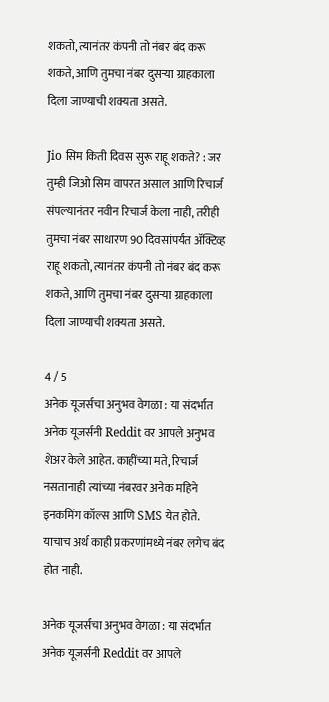शकतो, त्यानंतर कंपनी तो नंबर बंद करू शकते, आणि तुमचा नंबर दुसऱ्या ग्राहकाला दिला जाण्याची शक्यता असते.

Jio सिम किती दिवस सुरू राहू शकते? : जर तुम्ही जिओ सिम वापरत असाल आणि रिचार्ज संपल्यानंतर नवीन रिचार्ज केला नाही, तरीही तुमचा नंबर साधारण 90 दिवसांपर्यंत ॲक्टिव्ह राहू शकतो, त्यानंतर कंपनी तो नंबर बंद करू शकते, आणि तुमचा नंबर दुसऱ्या ग्राहकाला दिला जाण्याची शक्यता असते.

4 / 5
अनेक यूजर्सचा अनुभव वेगळा : या संदर्भात अनेक यूजर्सनी Reddit वर आपले अनुभव शेअर केले आहेत. काहींच्या मते, रिचार्ज नसतानाही त्यांच्या नंबरवर अनेक महिने इनकमिंग कॉल्स आणि SMS येत होते. याचाच अर्थ काही प्रकरणांमध्ये नंबर लगेच बंद होत नाही.

अनेक यूजर्सचा अनुभव वेगळा : या संदर्भात अनेक यूजर्सनी Reddit वर आपले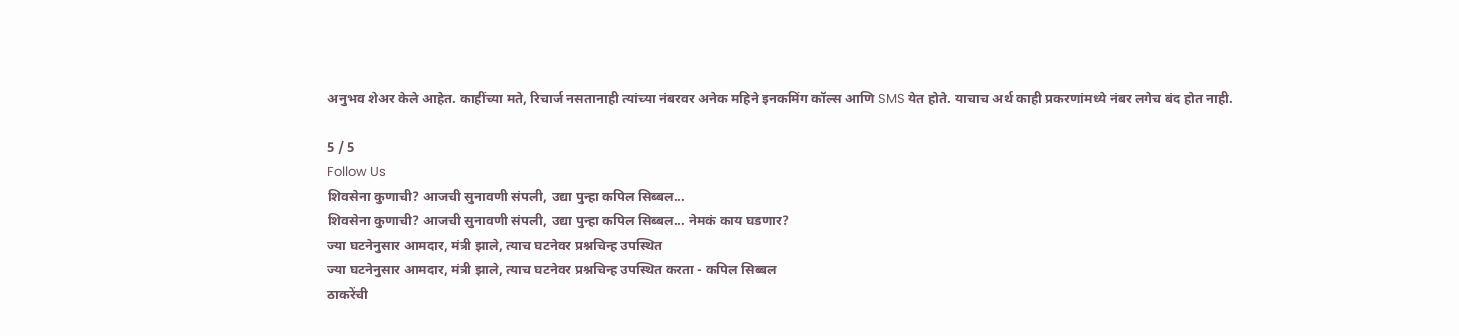अनुभव शेअर केले आहेत. काहींच्या मते, रिचार्ज नसतानाही त्यांच्या नंबरवर अनेक महिने इनकमिंग कॉल्स आणि SMS येत होते. याचाच अर्थ काही प्रकरणांमध्ये नंबर लगेच बंद होत नाही.

5 / 5
Follow Us
शिवसेना कुणाची? आजची सुनावणी संपली, उद्या पुन्हा कपिल सिब्बल...
शिवसेना कुणाची? आजची सुनावणी संपली, उद्या पुन्हा कपिल सिब्बल... नेमकं काय घडणार?
ज्या घटनेनुसार आमदार, मंत्री झाले, त्याच घटनेवर प्रश्नचिन्ह उपस्थित
ज्या घटनेनुसार आमदार, मंत्री झाले, त्याच घटनेवर प्रश्नचिन्ह उपस्थित करता - कपिल सिब्बल
ठाकरेंची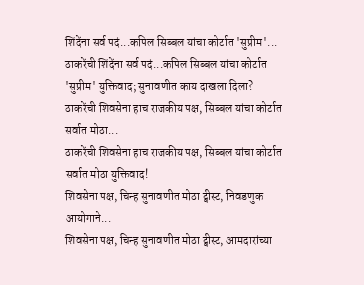शिंदेंना सर्व पदं...कपिल सिब्बल यांचा कोर्टात 'सुप्रीम'...
ठाकरेंची शिंदेंना सर्व पदं...कपिल सिब्बल यांचा कोर्टात 'सुप्रीम' युक्तिवाद; सुनावणीत काय दाखला दिला?
ठाकरेंची शिवसेना हाच राजकीय पक्ष, सिब्बल यांचा कोर्टात सर्वात मोठा...
ठाकरेंची शिवसेना हाच राजकीय पक्ष, सिब्बल यांचा कोर्टात सर्वात मोठा युक्तिवाद!
शिवसेना पक्ष, चिन्ह सुनावणीत मोठा ट्वीस्ट, निवडणुक आयोगाने...
शिवसेना पक्ष, चिन्ह सुनावणीत मोठा ट्वीस्ट, आमदारांच्या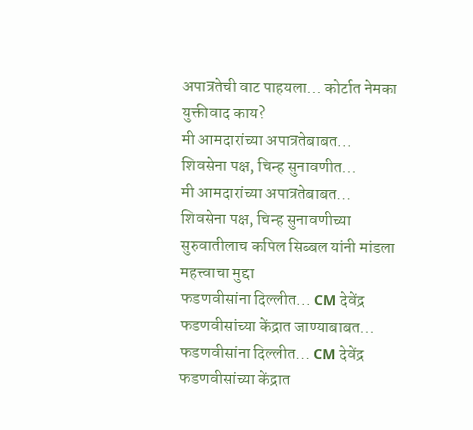अपात्रतेची वाट पाहयला... कोर्टात नेमका युक्तीवाद काय?
मी आमदारांच्या अपात्रतेबाबत... शिवसेना पक्ष, चिन्ह सुनावणीत...
मी आमदारांच्या अपात्रतेबाबत... शिवसेना पक्ष, चिन्ह सुनावणीच्या सुरुवातीलाच कपिल सिब्बल यांनी मांडला महत्त्वाचा मुद्दा
फडणवीसांना दिल्लीत... CM देवेंद्र फडणवीसांच्या केंद्रात जाण्याबाबत...
फडणवीसांना दिल्लीत... CM देवेंद्र फडणवीसांच्या केंद्रात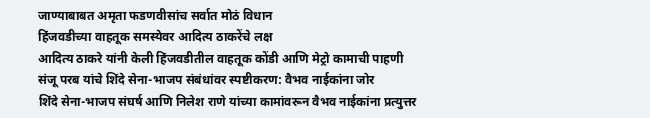जाण्याबाबत अमृता फडणवीसांच सर्वात मोठं विधान
हिंजवडीच्या वाहतूक समस्येवर आदित्य ठाकरेंचे लक्ष
आदित्य ठाकरे यांनी केली हिंजवडीतील वाहतूक कोंडी आणि मेट्रो कामाची पाहणी
संजू परब यांचे शिंदे सेना-भाजप संबंधांवर स्पष्टीकरण: वैभव नाईकांना जोर
शिंदे सेना-भाजप संघर्ष आणि निलेश राणे यांच्या कामांवरून वैभव नाईकांना प्रत्युत्तर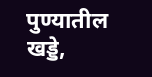पुण्यातील खड्डे,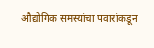औद्योगिक समस्यांचा पवारांकडून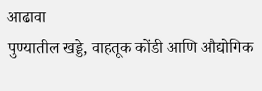आढावा
पुण्यातील खड्डे, वाहतूक कोंडी आणि औद्योगिक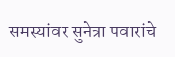समस्यांवर सुनेत्रा पवारांचे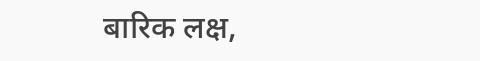बारिक लक्ष,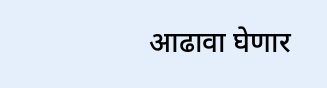आढावा घेणार